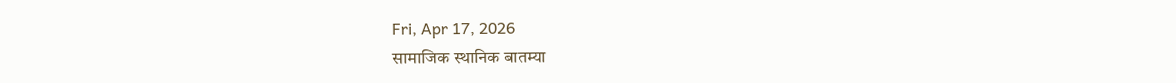Fri, Apr 17, 2026
सामाजिक स्थानिक बातम्या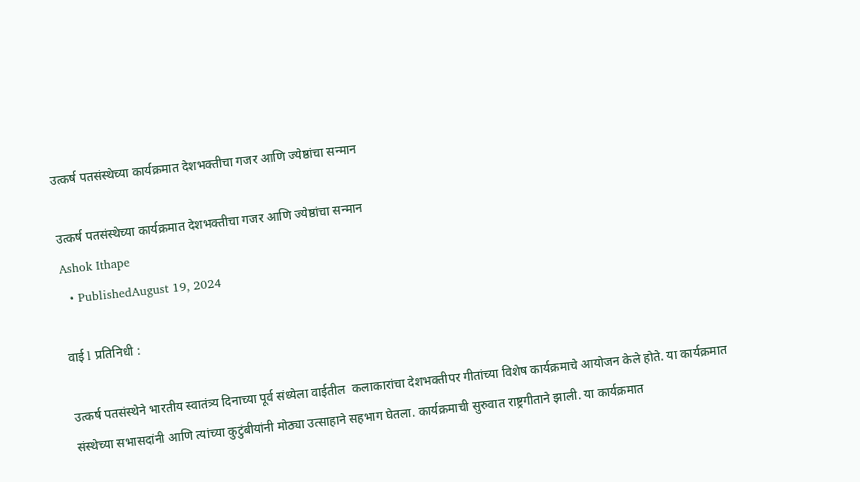उत्कर्ष पतसंस्थेच्या कार्यक्रमात देशभक्तीचा गजर आणि ज्येष्ठांचा सन्मान

उत्कर्ष पतसंस्थेच्या कार्यक्रमात देशभक्तीचा गजर आणि ज्येष्ठांचा सन्मान
Ashok Ithape
  • PublishedAugust 19, 2024

वाई l प्रतिनिधी :

उत्कर्ष पतसंस्थेने भारतीय स्वातंत्र्य दिनाच्या पूर्व संध्येला वाईतील  कलाकारांचा देशभक्तीपर गीतांच्या विशेष कार्यक्रमाचे आयोजन केले होते. या कार्यक्रमात संस्थेच्या सभासदांनी आणि त्यांच्या कुटुंबीयांनी मोठ्या उत्साहाने सहभाग घेतला. कार्यक्रमाची सुरुवात राष्ट्रगीताने झाली. या कार्यक्रमात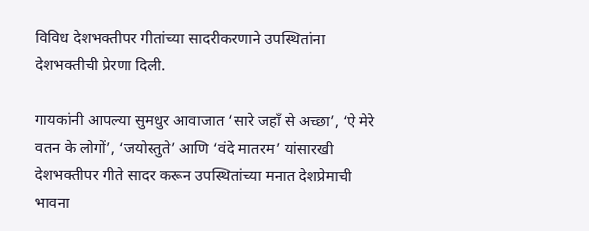विविध देशभक्तीपर गीतांच्या सादरीकरणाने उपस्थितांना देशभक्तीची प्रेरणा दिली.

गायकांनी आपल्या सुमधुर आवाजात ‘सारे जहाँ से अच्छा’, ‘ऐ मेरे वतन के लोगों’, ‘जयोस्तुते’ आणि ‘वंदे मातरम’ यांसारखी देशभक्तीपर गीते सादर करून उपस्थितांच्या मनात देशप्रेमाची भावना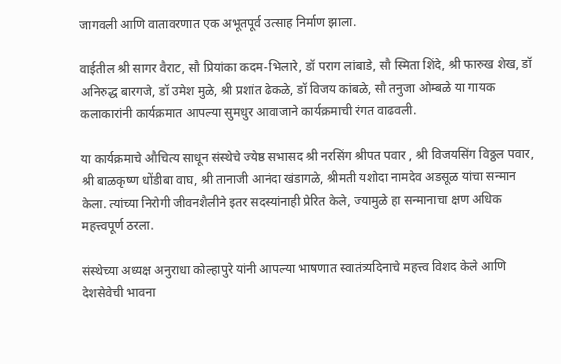जागवली आणि वातावरणात एक अभूतपूर्व उत्साह निर्माण झाला.

वाईतील श्री सागर वैराट, सौ प्रियांका कदम-भिलारे, डॉ पराग लांबाडे, सौ स्मिता शिंदे, श्री फारुख शेख, डॉ अनिरुद्ध बारगजे, डॉ उमेश मुळे, श्री प्रशांत ढेकळे, डॉ विजय कांबळे, सौ तनुजा ओम्बळे या गायक कलाकारांनी कार्यक्रमात आपल्या सुमधुर आवाजाने कार्यक्रमाची रंगत वाढवली.

या कार्यक्रमाचे औचित्य साधून संस्थेचे ज्येष्ठ सभासद श्री नरसिंग श्रीपत पवार , श्री विजयसिंग विठ्ठल पवार, श्री बाळकृष्ण धोंडीबा वाघ, श्री तानाजी आनंदा खंडागळे, श्रीमती यशोदा नामदेव अडसूळ यांचा सन्मान केला. त्यांच्या निरोगी जीवनशैलीने इतर सदस्यांनाही प्रेरित केले, ज्यामुळे हा सन्मानाचा क्षण अधिक महत्त्वपूर्ण ठरला.

संस्थेच्या अध्यक्ष अनुराधा कोल्हापुरे यांनी आपल्या भाषणात स्वातंत्र्यदिनाचे महत्त्व विशद केले आणि देशसेवेची भावना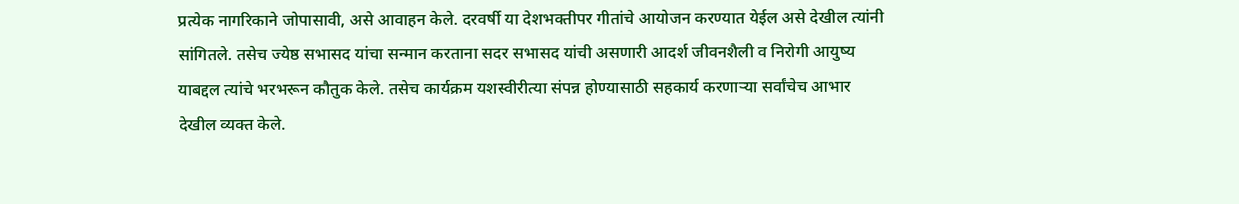प्रत्येक नागरिकाने जोपासावी, असे आवाहन केले. दरवर्षी या देशभक्तीपर गीतांचे आयोजन करण्यात येईल असे देखील त्यांनी सांगितले. तसेच ज्येष्ठ सभासद यांचा सन्मान करताना सदर सभासद यांची असणारी आदर्श जीवनशैली व निरोगी आयुष्य याबद्दल त्यांचे भरभरून कौतुक केले. तसेच कार्यक्रम यशस्वीरीत्या संपन्न होण्यासाठी सहकार्य करणाऱ्या सर्वांचेच आभार देखील व्यक्त केले.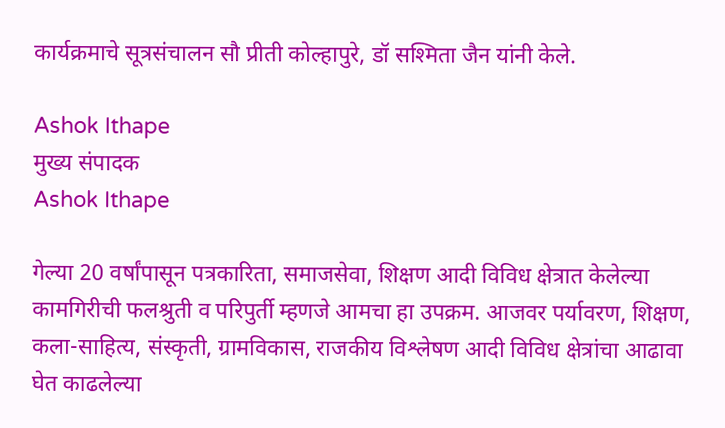कार्यक्रमाचे सूत्रसंचालन सौ प्रीती कोल्हापुरे, डॉ सश्मिता जैन यांनी केले.

Ashok Ithape
मुख्य संपादक
Ashok Ithape

गेल्या 20 वर्षांपासून पत्रकारिता, समाजसेवा, शिक्षण आदी विविध क्षेत्रात केलेल्या कामगिरीची फलश्रुती व परिपुर्ती म्हणजे आमचा हा उपक्रम. आजवर पर्यावरण, शिक्षण, कला-साहित्य, संस्कृती, ग्रामविकास, राजकीय विश्लेषण आदी विविध क्षेत्रांचा आढावा घेत काढलेल्या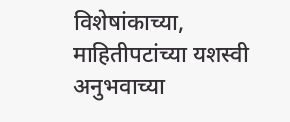विशेषांकाच्या, माहितीपटांच्या यशस्वी अनुभवाच्या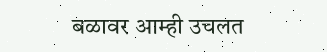बळावर आम्ही उचलत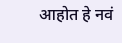आहोत हे नवं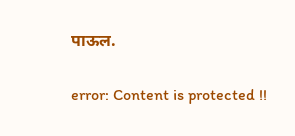पाऊल.

error: Content is protected !!